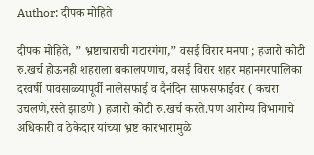Author: दीपक मोहिते

दीपक मोहिते, ” भ्रष्टाचाराची गटारगंगा,” वसई विरार मनपा ; हजारो कोटी रु.खर्च होऊनही शहराला बकालपणाच, वसई विरार शहर महानगरपालिका दरवर्षी पावसाळ्यापूर्वी नालेसफाई व दैनंदिन साफसफाईवर ( कचरा उचलणे,रस्ते झाडणे ) हजारो कोटी रु.खर्च करते.पण आरोग्य विभागाचे अधिकारी व ठेकेदार यांच्या भ्रष्ट कारभारामुळे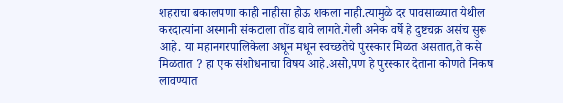शहराचा बकालपणा काही नाहीसा होऊ शकला नाही.त्यामुळे दर पावसाळ्यात येथील करदात्यांना अस्मानी संकटाला तोंड द्यावे लागते.गेली अनेक वर्षे हे दुष्टचक्र असंच सुरू आहे. या महानगरपालिकेला अधून मधून स्वच्छतेचे पुरस्कार मिळत असतात,ते कसे मिळतात ? हा एक संशोधनाचा विषय आहे.असो,पण हे पुरस्कार देताना कोणते निकष लावण्यात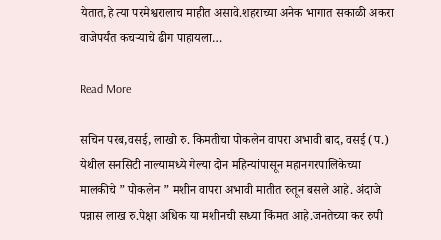येतात,हे त्या परमेश्वरालाच माहीत असावे.शहराच्या अनेक भागात सकाळी अकरा वाजेपर्यंत कचऱ्याचे ढीग पाहायला…

Read More

सचिन परब,वसई, लाखो रु. किमतीचा पोकलेन वापरा अभावी बाद, वसई (प.) येथील सनसिटी नाल्यामध्ये गेल्या दोन महिन्यांपासून महानगरपालिकेच्या मालकीचे ” पोकलेन ” मशीन वापरा अभावी मातीत रुतून बसले आहे. अंदाजे पन्नास लाख रु.पेक्षा अधिक या मशीनची सध्या किंमत आहे.जनतेच्या कर रुपी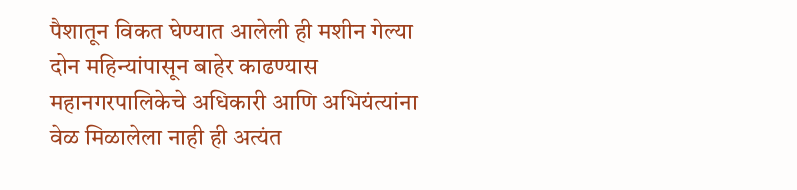पैशातून विकत घेण्यात आलेली ही मशीन गेल्या दोन महिन्यांपासून बाहेर काढण्यास महानगरपालिकेचे अधिकारी आणि अभियंत्यांना वेळ मिळालेला नाही ही अत्यंत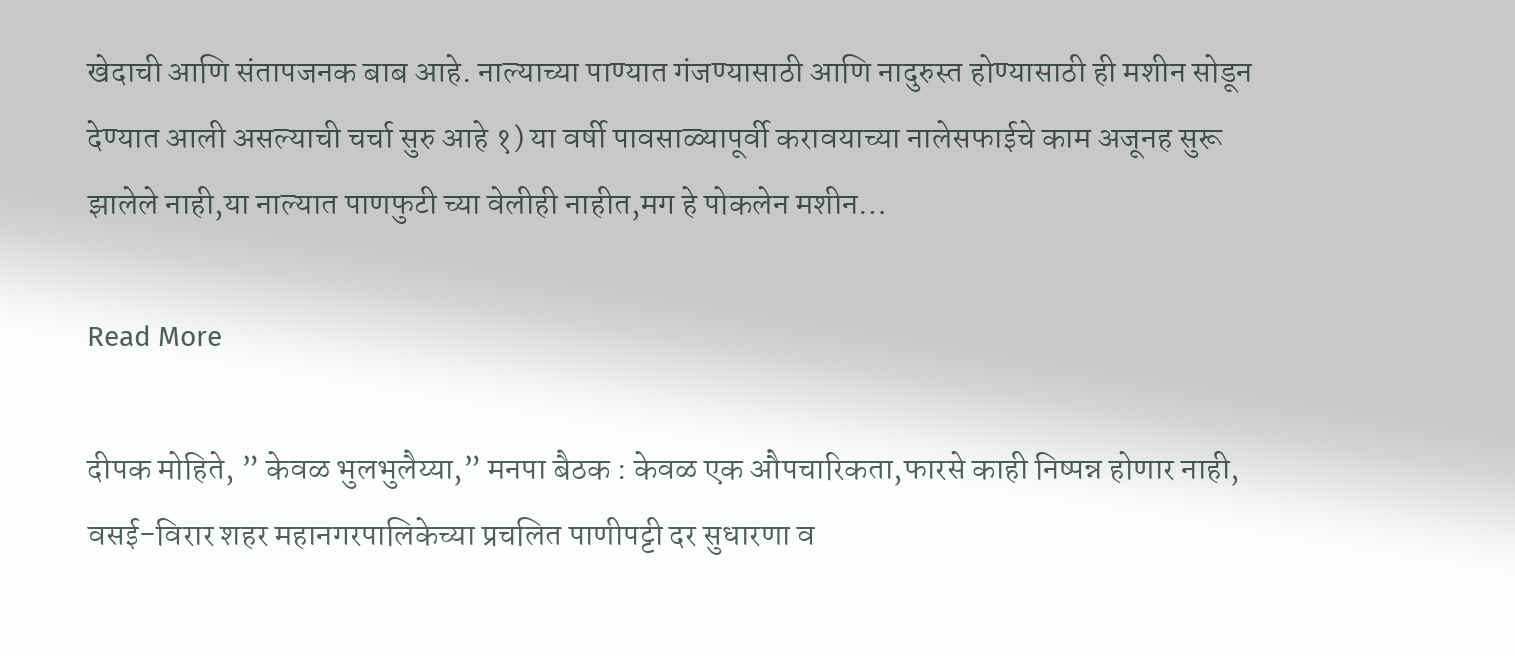खेदाची आणि संतापजनक बाब आहे. नाल्याच्या पाण्यात गंजण्यासाठी आणि नादुरुस्त होण्यासाठी ही मशीन सोडून देण्यात आली असल्याची चर्चा सुरु आहे १) या वर्षी पावसाळ्यापूर्वी करावयाच्या नालेसफाईचे काम अजूनह सुरू झालेले नाही,या नाल्यात पाणफुटी च्या वेलीही नाहीत,मग हे पोकलेन मशीन…

Read More

दीपक मोहिते, ” केवळ भुलभुलैय्या,” मनपा बैठक : केवळ एक औपचारिकता,फारसे काही निष्पन्न होणार नाही, वसई-विरार शहर महानगरपालिकेच्या प्रचलित पाणीपट्टी दर सुधारणा व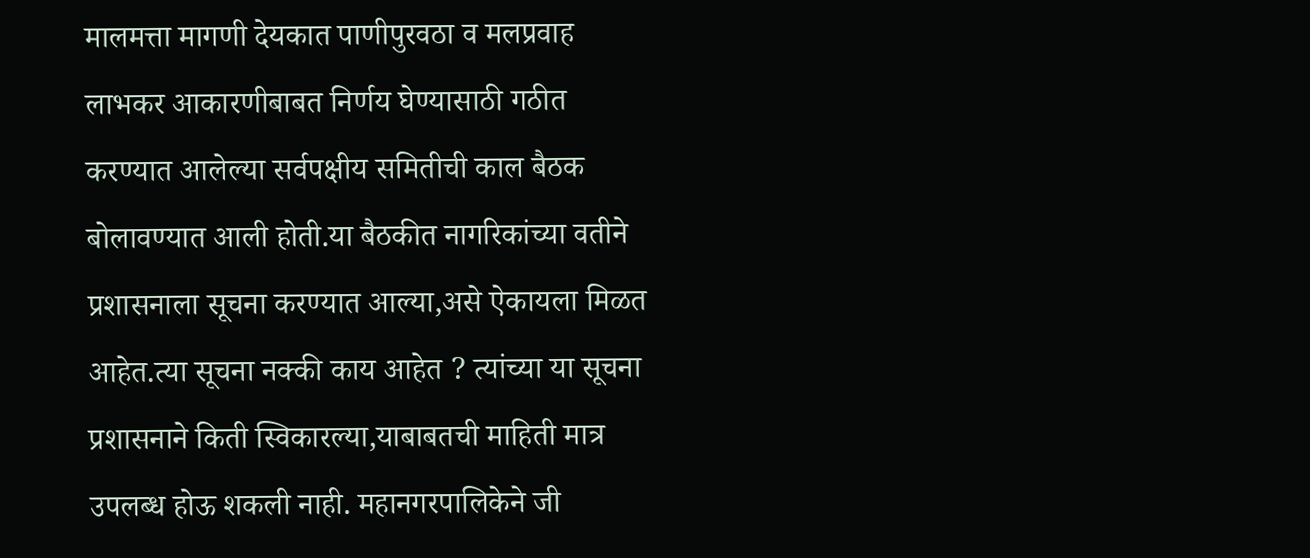मालमत्ता मागणी देयकात पाणीपुरवठा व मलप्रवाह लाभकर आकारणीबाबत निर्णय घेण्यासाठी गठीत करण्यात आलेल्या सर्वपक्षीय समितीची काल बैठक बोलावण्यात आली होती.या बैठकीत नागरिकांच्या वतीने प्रशासनाला सूचना करण्यात आल्या,असे ऐकायला मिळत आहेत.त्या सूचना नक्की काय आहेत ? त्यांच्या या सूचना प्रशासनाने किती स्विकारल्या,याबाबतची माहिती मात्र उपलब्ध होऊ शकली नाही. महानगरपालिकेने जी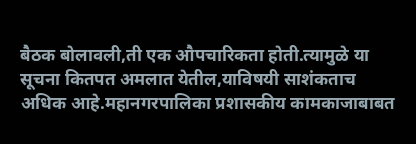बैठक बोलावली,ती एक औपचारिकता होती.त्यामुळे या सूचना कितपत अमलात येतील,याविषयी साशंकताच अधिक आहे.महानगरपालिका प्रशासकीय कामकाजाबाबत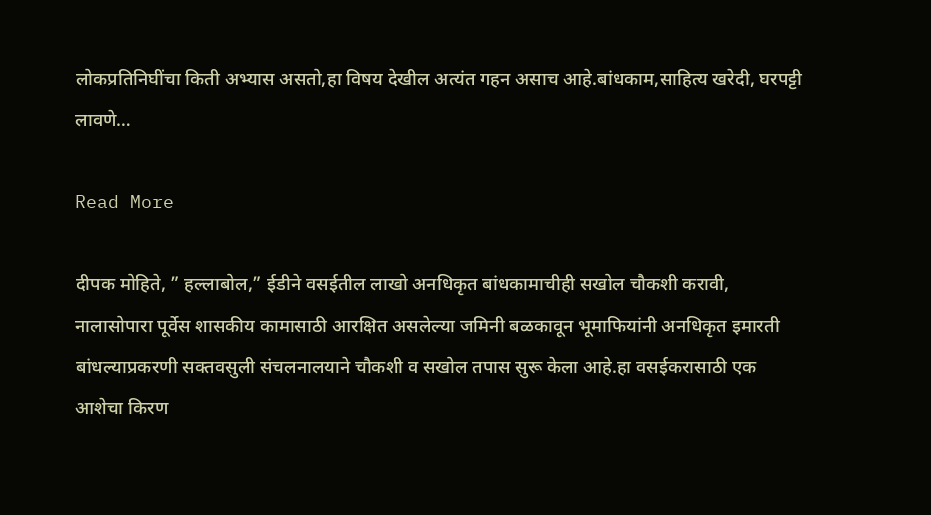लोकप्रतिनिघींचा किती अभ्यास असतो,हा विषय देखील अत्यंत गहन असाच आहे.बांधकाम,साहित्य खरेदी, घरपट्टी लावणे…

Read More

दीपक मोहिते, ” हल्लाबोल,” ईडीने वसईतील लाखो अनधिकृत बांधकामाचीही सखोल चौकशी करावी, नालासोपारा पूर्वेस शासकीय कामासाठी आरक्षित असलेल्या जमिनी बळकावून भूमाफियांनी अनधिकृत इमारती बांधल्याप्रकरणी सक्तवसुली संचलनालयाने चौकशी व सखोल तपास सुरू केला आहे.हा वसईकरासाठी एक आशेचा किरण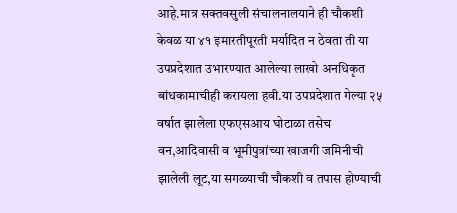आहे.मात्र सक्तवसुली संचालनालयाने ही चौकशी केवळ या ४१ इमारतीपूरती मर्यादित न ठेवता ती या उपप्रदेशात उभारण्यात आलेल्या लाखो अनधिकृत बांधकामाचीही करायला हवी.या उपप्रदेशात गेल्या २५ वर्षात झालेला एफएसआय घोटाळा तसेच वन,आदिवासी व भूमीपुत्रांच्या खाजगी जमिनीची झालेली लूट,या सगळ्याची चौकशी व तपास होण्याची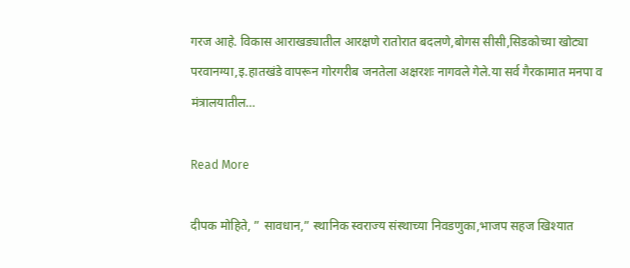गरज आहे. विकास आराखड्यातील आरक्षणे रातोरात बदलणे,बोगस सीसी,सिडकोच्या खोट्या परवानग्या,इ.हातखंडे वापरून गोरगरीब जनतेला अक्षरशः नागवले गेले.या सर्व गैरकामात मनपा व मंत्रालयातील…

Read More

दीपक मोहिते, ” सावधान,” स्थानिक स्वराज्य संस्थाच्या निवडणुका,भाजप सहज खिश्यात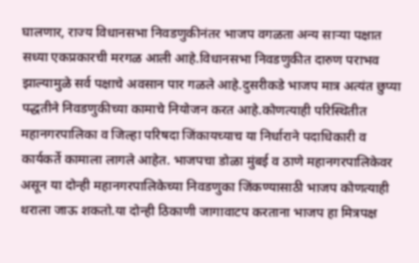घालणार, राज्य विधानसभा निवडणुकीनंतर भाजप वगळता अन्य साऱ्या पक्षात सध्या एकप्रकारची मरगळ आली आहे.विधानसभा निवडणुकीत दारुण पराभव झाल्यामुळे सर्व पक्षाचे अवसान पार गळले आहे.दुसरीकडे भाजप मात्र अत्यंत छुप्या पद्धतीने निवडणुकीच्या कामाचे नियोजन करत आहे.कोणत्याही परिस्थितीत महानगरपालिका व जिल्हा परिषदा जिंकायच्याच या निर्धाराने पदाधिकारी व कार्यकर्ते कामाला लागले आहेत. भाजपचा डोळा मुंबई व ठाणे महानगरपालिकेवर असून या दोन्ही महानगरपालिकेच्या निवडणुका जिंकण्यासाठी भाजप कोणत्याही थराला जाऊ शकतो.या दोन्ही ठिकाणी जागावाटप करताना भाजप हा मित्रपक्ष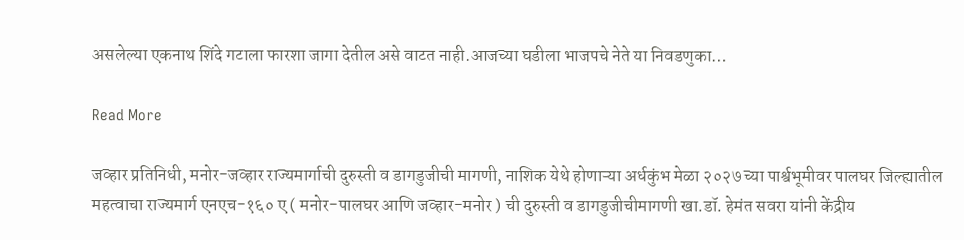असलेल्या एकनाथ शिंदे गटाला फारशा जागा देतील असे वाटत नाही.आजच्या घडीला भाजपचे नेते या निवडणुका…

Read More

जव्हार प्रतिनिधी, मनोर-जव्हार राज्यमार्गाची दुरुस्ती व डागडुजीची मागणी, नाशिक येथे होणाऱ्या अर्धकुंभ मेळा २०२७ च्या पार्श्वभूमीवर पालघर जिल्ह्यातील महत्वाचा राज्यमार्ग एनएच-१६० ए ( मनोर-पालघर आणि जव्हार-मनोर ) ची दुरुस्ती व डागडुजीचीमागणी खा.डॉ. हेमंत सवरा यांनी केंद्रीय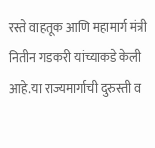रस्ते वाहतूक आणि महामार्ग मंत्री नितीन गडकरी यांच्याकडे केली आहे.या राज्यमार्गाची दुरुस्ती व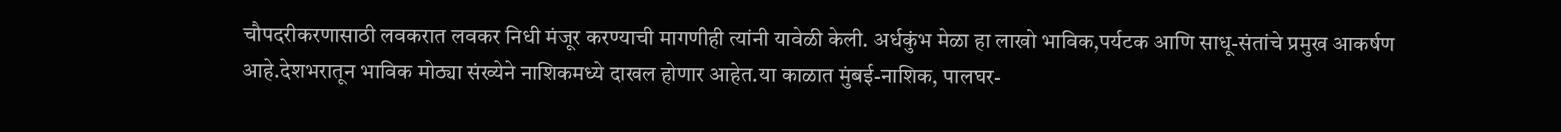चौपदरीकरणासाठी लवकरात लवकर निधी मंजूर करण्याची मागणीही त्यांनी यावेळी केली. अर्धकुंभ मेळा हा लाखो भाविक,पर्यटक आणि साधू-संतांचे प्रमुख आकर्षण आहे.देशभरातून भाविक मोठ्या संख्येने नाशिकमध्ये दाखल होणार आहेत.या काळात मुंबई-नाशिक, पालघर-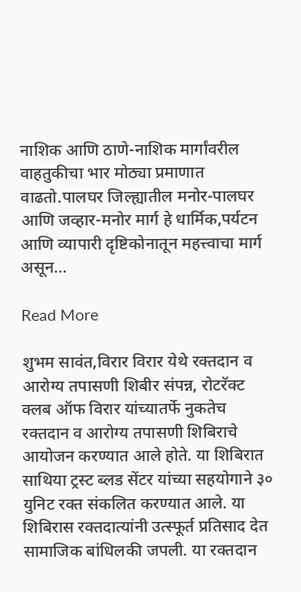नाशिक आणि ठाणे-नाशिक मार्गांवरील वाहतुकीचा भार मोठ्या प्रमाणात वाढतो.पालघर जिल्ह्यातील मनोर-पालघर आणि जव्हार-मनोर मार्ग हे धार्मिक,पर्यटन आणि व्यापारी दृष्टिकोनातून महत्त्वाचा मार्ग असून…

Read More

शुभम सावंत,विरार विरार येथे रक्तदान व आरोग्य तपासणी शिबीर संपन्न, रोटरॅक्ट क्लब ऑफ विरार यांच्यातर्फे नुकतेच रक्तदान व आरोग्य तपासणी शिबिराचे आयोजन करण्यात आले होते. या शिबिरात साथिया ट्रस्ट ब्लड सेंटर यांच्या सहयोगाने ३० युनिट रक्त संकलित करण्यात आले. या शिबिरास रक्तदात्यांनी उत्स्फूर्त प्रतिसाद देत सामाजिक बांधिलकी जपली. या रक्तदान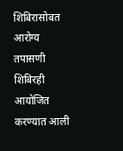शिबिरासोबत आरोग्य तपासणी शिबिरही आयोजित करण्यात आली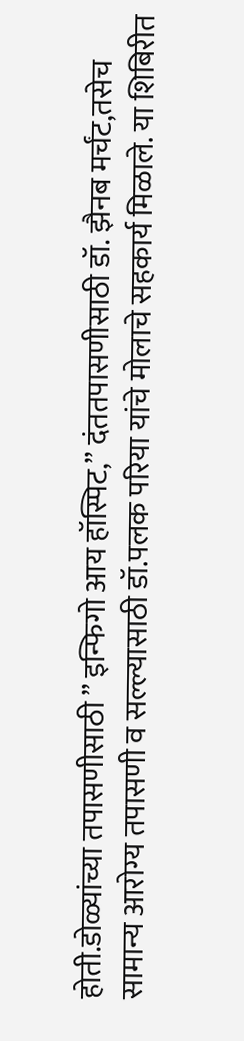होती.डोळ्यांच्या तपासणीसाठी ” इन्फिगो आय हॉस्पिट,” दंततपासणीसाठी डॉ. झैनब मर्चंट,तसेच सामान्य आरोग्य तपासणी व सल्ल्यासाठी डॉ.पलक परिया यांचे मोलाचे सहकार्य मिळाले. या शिबिरीत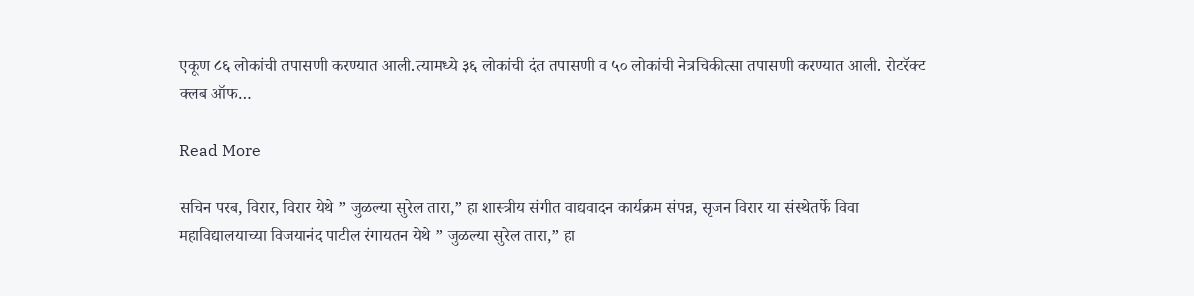एकूण ८६ लोकांची तपासणी करण्यात आली.त्यामध्ये ३६ लोकांची दंत तपासणी व ५० लोकांची नेत्रचिकीत्सा तपासणी करण्यात आली. रोटरॅक्ट क्लब ऑफ…

Read More

सचिन परब, विरार, विरार येथे ” जुळल्या सुरेल तारा,” हा शास्त्रीय संगीत वाद्यवादन कार्यक्रम संपन्न, सृजन विरार या संस्थेतर्फे विवा महाविद्यालयाच्या विजयानंद पाटील रंगायतन येथे ” जुळल्या सुरेल तारा,” हा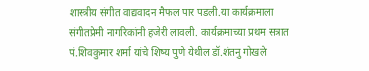शास्त्रीय संगीत वाद्यवादन मैफल पार पडली.या कार्यक्रमाला संगीतप्रेमी नागरिकांनी हजेरी लावली. कार्यक्रमाच्या प्रथम सत्रात पं.शिवकुमार शर्मा यांचे शिष्य पुणे येथील डॉ.शंतनु गोखले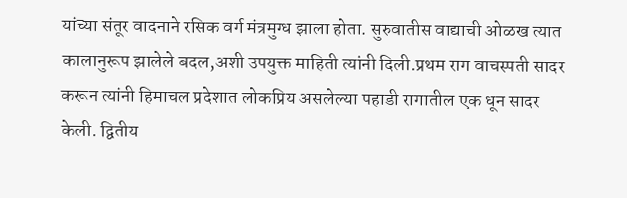यांच्या संतूर वादनाने रसिक वर्ग मंत्रमुग्ध झाला होता. सुरुवातीस वाद्याची ओळख त्यात कालानुरूप झालेले बदल,अशी उपयुक्त माहिती त्यांनी दिली.प्रथम राग वाचस्पती सादर करून त्यांनी हिमाचल प्रदेशात लोकप्रिय असलेल्या पहाडी रागातील एक धून सादर केली. द्वितीय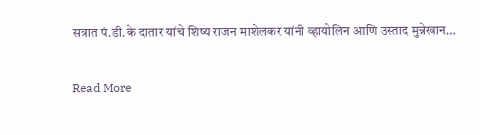सत्रात पं.डी.के दातार यांचे शिष्य राजन माशेलकर यांनी व्हायोलिन आणि उस्ताद मुन्नेखान…

Read More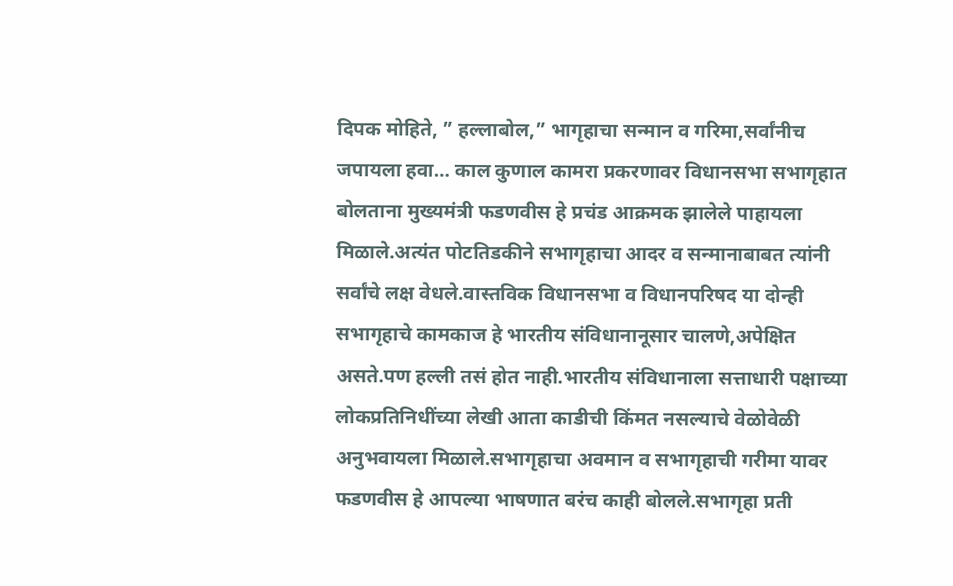दिपक मोहिते, ” हल्लाबोल,” भागृहाचा सन्मान व गरिमा,सर्वांनीच जपायला हवा… काल कुणाल कामरा प्रकरणावर विधानसभा सभागृहात बोलताना मुख्यमंत्री फडणवीस हे प्रचंड आक्रमक झालेले पाहायला मिळाले.अत्यंत पोटतिडकीने सभागृहाचा आदर व सन्मानाबाबत त्यांनी सर्वांचे लक्ष वेधले.वास्तविक विधानसभा व विधानपरिषद या दोन्ही सभागृहाचे कामकाज हे भारतीय संविधानानूसार चालणे,अपेक्षित असते.पण हल्ली तसं होत नाही.भारतीय संविधानाला सत्ताधारी पक्षाच्या लोकप्रतिनिधींच्या लेखी आता काडीची किंमत नसल्याचे वेळोवेळी अनुभवायला मिळाले.सभागृहाचा अवमान व सभागृहाची गरीमा यावर फडणवीस हे आपल्या भाषणात बरंच काही बोलले.सभागृहा प्रती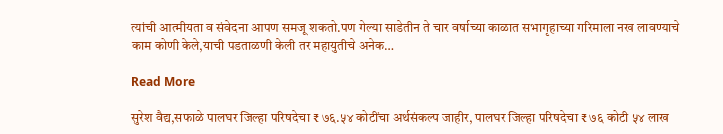त्यांची आत्मीयता व संवेदना आपण समजू शकतो.पण गेल्या साडेतीन ते चार वर्षाच्या काळात सभागृहाच्या गरिमाला नख लावण्याचे काम कोणी केले,याची पडताळणी केली तर महायुतीचे अनेक…

Read More

सुरेश वैद्य,सफाळे पालघर जिल्हा परिषदेचा ₹ ७६.५४ कोटींचा अर्थसंकल्प जाहीर, पालघर जिल्हा परिषदेचा ₹ ७६ कोटी ५४ लाख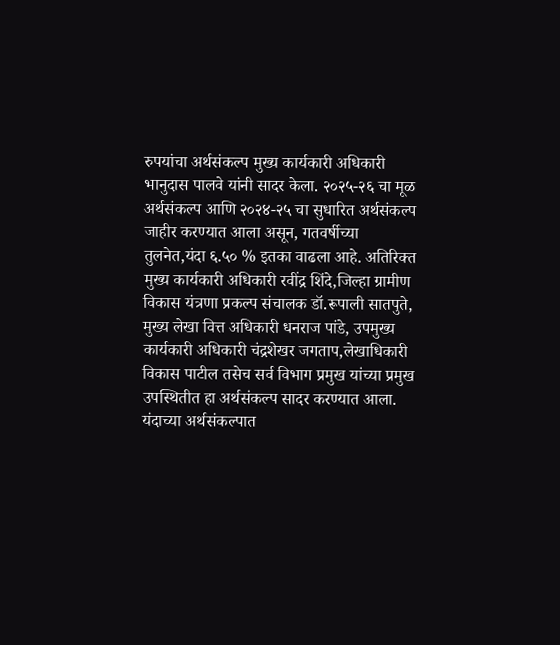रुपयांचा अर्थसंकल्प मुख्य कार्यकारी अधिकारी भानुदास पालवे यांनी सादर केला. २०२५-२६ चा मूळ अर्थसंकल्प आणि २०२४-२५ चा सुधारित अर्थसंकल्प जाहीर करण्यात आला असून, गतवर्षीच्या तुलनेत,यंदा ६.५० % इतका वाढला आहे. अतिरिक्त मुख्य कार्यकारी अधिकारी रवींद्र शिंदे,जिल्हा ग्रामीण विकास यंत्रणा प्रकल्प संचालक डॉ.रूपाली सातपुते, मुख्य लेखा वित्त अधिकारी धनराज पांडे, उपमुख्य कार्यकारी अधिकारी चंद्रशेखर जगताप,लेखाधिकारी विकास पाटील तसेच सर्व विभाग प्रमुख यांच्या प्रमुख उपस्थितीत हा अर्थसंकल्प सादर करण्यात आला. यंदाच्या अर्थसंकल्पात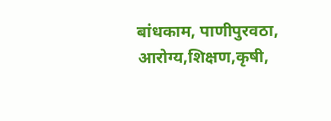बांधकाम, पाणीपुरवठा, आरोग्य,शिक्षण,कृषी,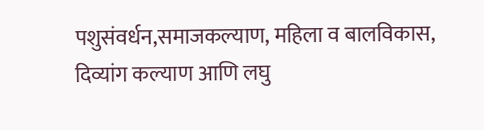पशुसंवर्धन,समाजकल्याण, महिला व बालविकास, दिव्यांग कल्याण आणि लघु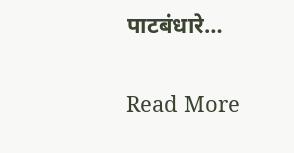पाटबंधारे…

Read More